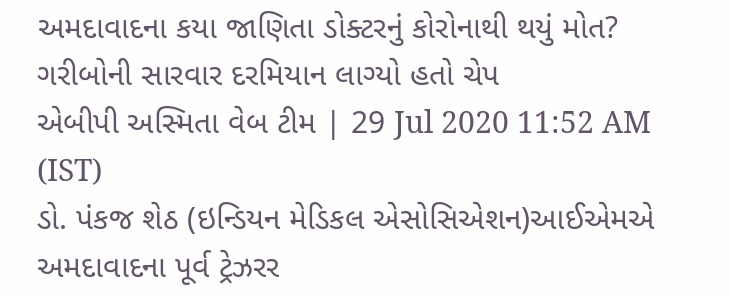અમદાવાદના કયા જાણિતા ડોક્ટરનું કોરોનાથી થયું મોત? ગરીબોની સારવાર દરમિયાન લાગ્યો હતો ચેપ
એબીપી અસ્મિતા વેબ ટીમ | 29 Jul 2020 11:52 AM (IST)
ડો. પંકજ શેઠ (ઇન્ડિયન મેડિકલ એસોસિએશન)આઈએમએ અમદાવાદના પૂર્વ ટ્રેઝરર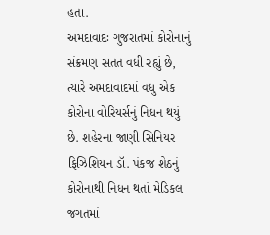હતા.
અમદાવાદઃ ગુજરાતમાં કોરોનાનું સંક્રમણ સતત વધી રહ્યું છે, ત્યારે અમદાવાદમાં વધુ એક કોરોના વોરિયર્સનું નિધન થયું છે. શહેરના જાણી સિનિયર ફિઝિશિયન ડૉ. પંકજ શેઠનું કોરોનાથી નિધન થતાં મેડિકલ જગતમાં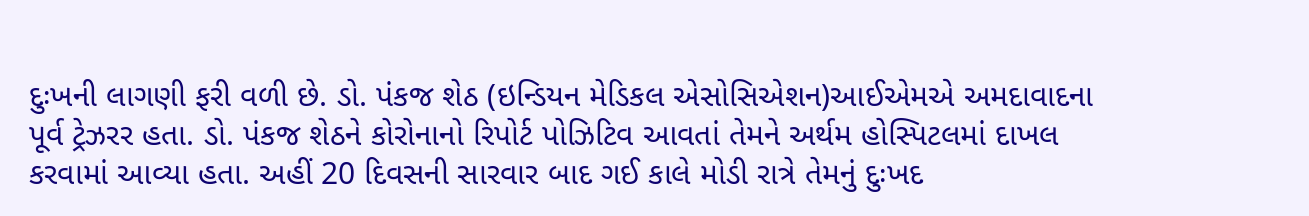દુઃખની લાગણી ફરી વળી છે. ડો. પંકજ શેઠ (ઇન્ડિયન મેડિકલ એસોસિએશન)આઈએમએ અમદાવાદના પૂર્વ ટ્રેઝરર હતા. ડો. પંકજ શેઠને કોરોનાનો રિપોર્ટ પોઝિટિવ આવતાં તેમને અર્થમ હોસ્પિટલમાં દાખલ કરવામાં આવ્યા હતા. અહીં 20 દિવસની સારવાર બાદ ગઈ કાલે મોડી રાત્રે તેમનું દુઃખદ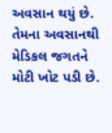અવસાન થયું છે. તેમના અવસાનથી મેડિકલ જગતને મોટી ખોટ પડી છે.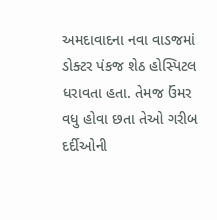અમદાવાદના નવા વાડજમાં ડોક્ટર પંકજ શેઠ હોસ્પિટલ ધરાવતા હતા. તેમજ ઉંમર વધુ હોવા છતા તેઓ ગરીબ દર્દીઓની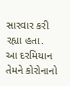સારવાર કરી રહ્યા હતા. આ દરમિયાન તેમને કોરોનાનો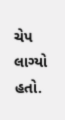ચેપ લાગ્યો હતો.